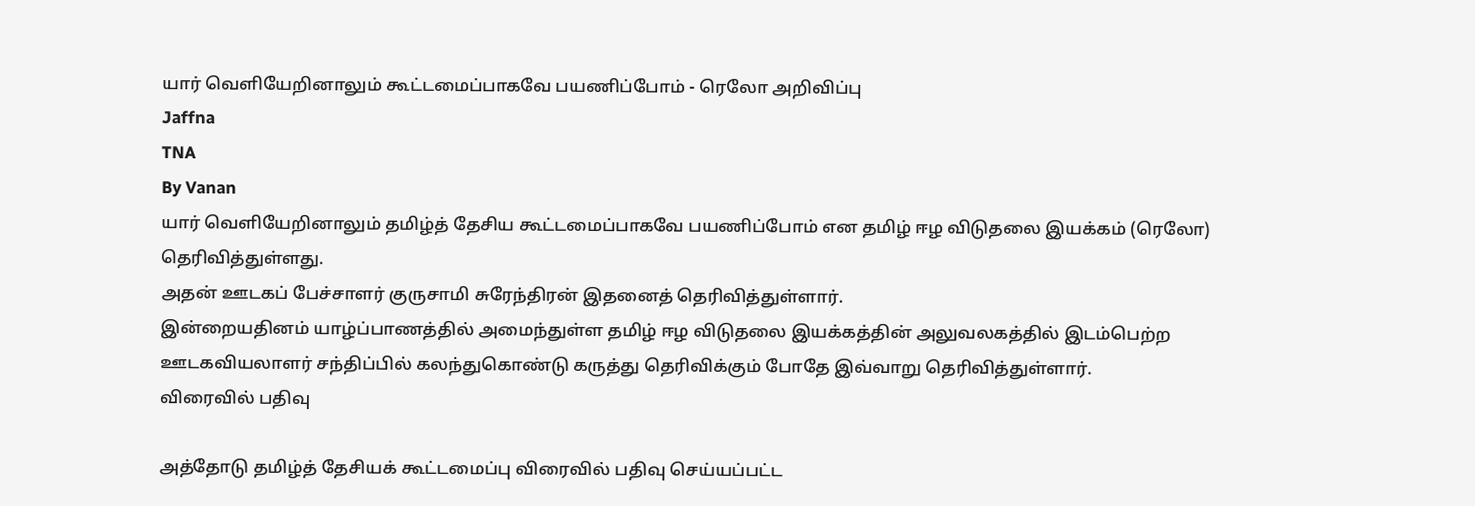யார் வெளியேறினாலும் கூட்டமைப்பாகவே பயணிப்போம் - ரெலோ அறிவிப்பு
Jaffna
TNA
By Vanan
யார் வெளியேறினாலும் தமிழ்த் தேசிய கூட்டமைப்பாகவே பயணிப்போம் என தமிழ் ஈழ விடுதலை இயக்கம் (ரெலோ) தெரிவித்துள்ளது.
அதன் ஊடகப் பேச்சாளர் குருசாமி சுரேந்திரன் இதனைத் தெரிவித்துள்ளார்.
இன்றையதினம் யாழ்ப்பாணத்தில் அமைந்துள்ள தமிழ் ஈழ விடுதலை இயக்கத்தின் அலுவலகத்தில் இடம்பெற்ற ஊடகவியலாளர் சந்திப்பில் கலந்துகொண்டு கருத்து தெரிவிக்கும் போதே இவ்வாறு தெரிவித்துள்ளார்.
விரைவில் பதிவு

அத்தோடு தமிழ்த் தேசியக் கூட்டமைப்பு விரைவில் பதிவு செய்யப்பட்ட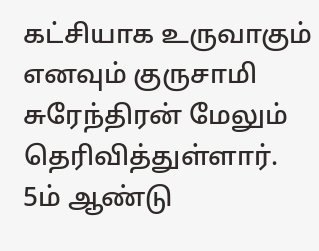கட்சியாக உருவாகும் எனவும் குருசாமி சுரேந்திரன் மேலும் தெரிவித்துள்ளார்.
5ம் ஆண்டு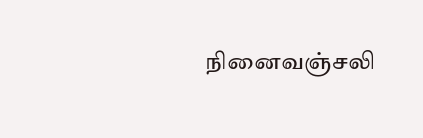நினைவஞ்சலி